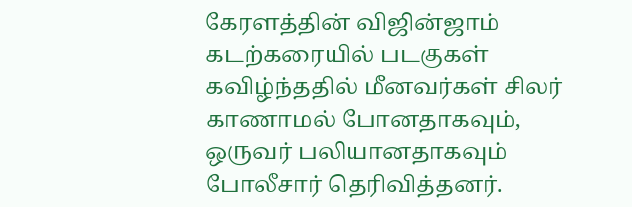கேரளத்தின் விஜின்ஜாம் கடற்கரையில் படகுகள் கவிழ்ந்ததில் மீனவர்கள் சிலர் காணாமல் போனதாகவும், ஒருவர் பலியானதாகவும் போலீசார் தெரிவித்தனர்.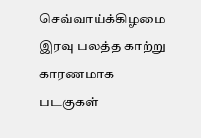செவ்வாய்க்கிழமை இரவு பலத்த காற்று காரணமாக படகுகள்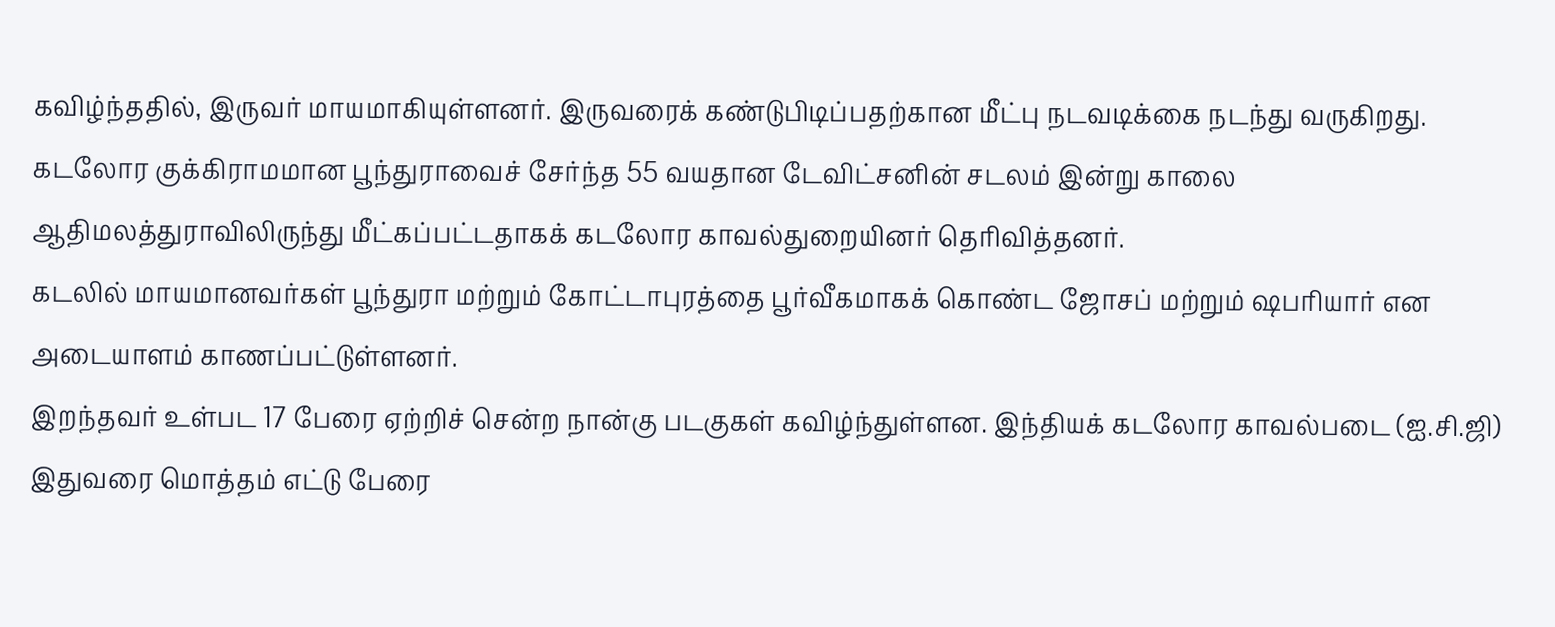கவிழ்ந்ததில், இருவர் மாயமாகியுள்ளனர். இருவரைக் கண்டுபிடிப்பதற்கான மீட்பு நடவடிக்கை நடந்து வருகிறது.
கடலோர குக்கிராமமான பூந்துராவைச் சேர்ந்த 55 வயதான டேவிட்சனின் சடலம் இன்று காலை ஆதிமலத்துராவிலிருந்து மீட்கப்பட்டதாகக் கடலோர காவல்துறையினர் தெரிவித்தனர்.
கடலில் மாயமானவர்கள் பூந்துரா மற்றும் கோட்டாபுரத்தை பூர்வீகமாகக் கொண்ட ஜோசப் மற்றும் ஷபரியார் என அடையாளம் காணப்பட்டுள்ளனர்.
இறந்தவர் உள்பட 17 பேரை ஏற்றிச் சென்ற நான்கு படகுகள் கவிழ்ந்துள்ளன. இந்தியக் கடலோர காவல்படை (ஐ.சி.ஜி) இதுவரை மொத்தம் எட்டு பேரை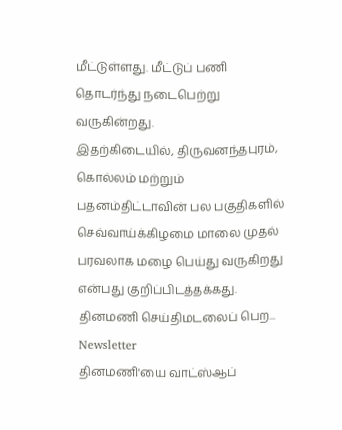மீட்டுள்ளது. மீட்டுப் பணி தொடர்ந்து நடைபெற்று வருகின்றது.
இதற்கிடையில், திருவனந்தபுரம், கொல்லம் மற்றும் பதனம்திட்டாவின் பல பகுதிகளில் செவ்வாய்க்கிழமை மாலை முதல் பரவலாக மழை பெய்து வருகிறது என்பது குறிப்பிடத்தக்கது.
தினமணி செய்திமடலைப் பெற... Newsletter
தினமணி'யை வாட்ஸ்ஆப்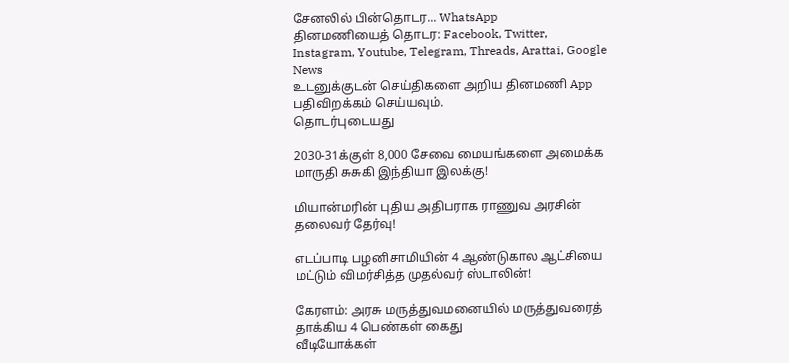சேனலில் பின்தொடர... WhatsApp
தினமணியைத் தொடர: Facebook, Twitter, Instagram, Youtube, Telegram, Threads, Arattai, Google News
உடனுக்குடன் செய்திகளை அறிய தினமணி App பதிவிறக்கம் செய்யவும்.
தொடர்புடையது

2030-31க்குள் 8,000 சேவை மையங்களை அமைக்க மாருதி சுசுகி இந்தியா இலக்கு!

மியான்மரின் புதிய அதிபராக ராணுவ அரசின் தலைவர் தேர்வு!

எடப்பாடி பழனிசாமியின் 4 ஆண்டுகால ஆட்சியை மட்டும் விமர்சித்த முதல்வர் ஸ்டாலின்!

கேரளம்: அரசு மருத்துவமனையில் மருத்துவரைத் தாக்கிய 4 பெண்கள் கைது
வீடியோக்கள்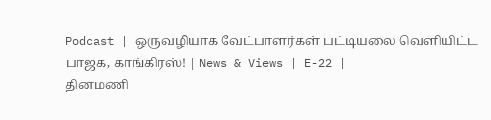Podcast | ஒருவழியாக வேட்பாளர்கள் பட்டியலை வெளியிட்ட பாஜக, காங்கிரஸ்! | News & Views | E-22 |
தினமணி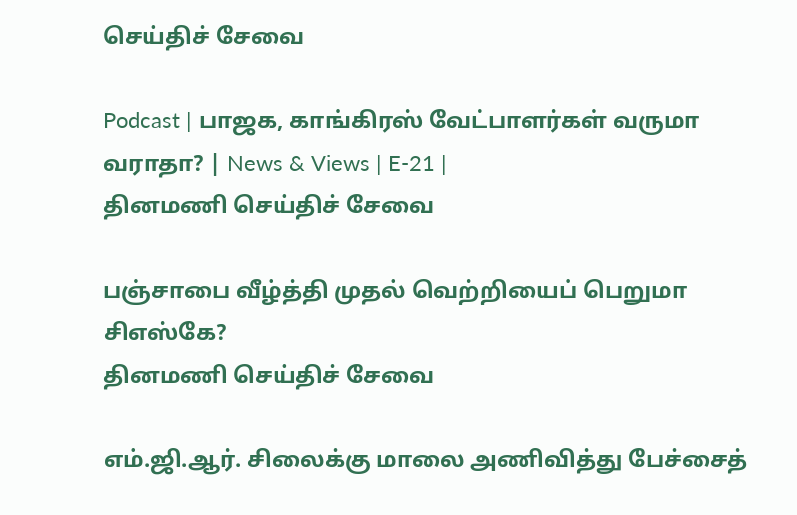செய்திச் சேவை

Podcast | பாஜக, காங்கிரஸ் வேட்பாளர்கள் வருமா வராதா? | News & Views | E-21 |
தினமணி செய்திச் சேவை

பஞ்சாபை வீழ்த்தி முதல் வெற்றியைப் பெறுமா சிஎஸ்கே?
தினமணி செய்திச் சேவை

எம்.ஜி.ஆர். சிலைக்கு மாலை அணிவித்து பேச்சைத்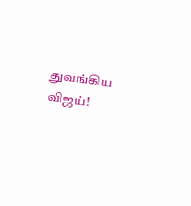துவங்கிய விஜய்!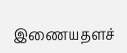இணையதளச்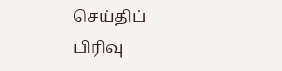செய்திப் பிரிவு